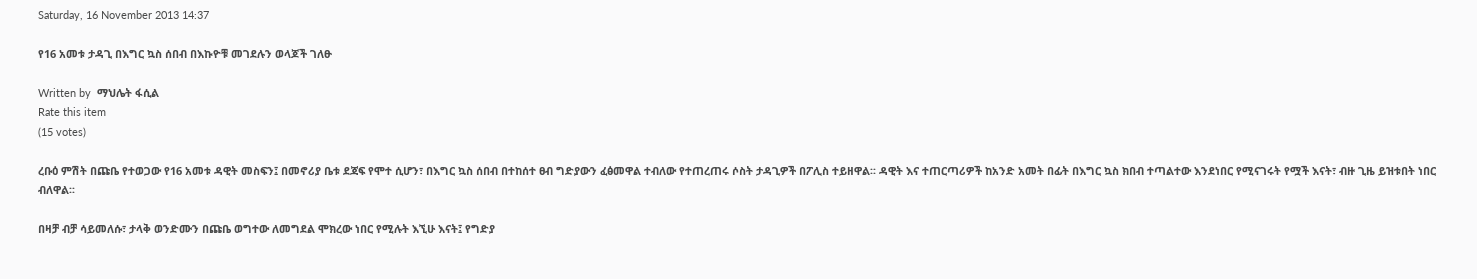Saturday, 16 November 2013 14:37

የ16 አመቱ ታዳጊ በእግር ኳስ ሰበብ በእኩዮቹ መገደሉን ወላጆች ገለፁ

Written by  ማህሌት ፋሲል
Rate this item
(15 votes)

ረቡዕ ምሽት በጩቤ የተወጋው የ16 አመቱ ዳዊት መስፍን፤ በመኖሪያ ቤቱ ደጃፍ የሞተ ሲሆን፣ በእግር ኳስ ሰበብ በተከሰተ ፀብ ግድያውን ፈፅመዋል ተብለው የተጠረጠሩ ሶስት ታዳጊዎች በፖሊስ ተይዘዋል፡፡ ዳዊት እና ተጠርጣሪዎች ከአንድ አመት በፊት በእግር ኳስ ክበብ ተጣልተው እንደነበር የሚናገሩት የሟች እናት፣ ብዙ ጊዜ ይዝቱበት ነበር ብለዋል፡፡

በዛቻ ብቻ ሳይመለሱ፣ ታላቅ ወንድሙን በጩቤ ወግተው ለመግደል ሞክረው ነበር የሚሉት እኚሁ እናት፤ የግድያ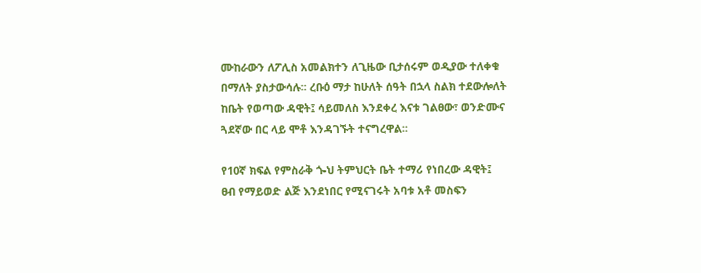ሙከራውን ለፖሊስ አመልክተን ለጊዜው ቢታሰሩም ወዲያው ተለቀቁ በማለት ያስታውሳሉ፡፡ ረቡዕ ማታ ከሁለት ሰዓት በኋላ ስልክ ተደውሎለት ከቤት የወጣው ዳዊት፤ ሳይመለስ እንደቀረ እናቱ ገልፀው፣ ወንድሙና ጓደኛው በር ላይ ሞቶ እንዳገኙት ተናግረዋል፡፡

የ10ኛ ክፍል የምስራቅ ጐህ ትምህርት ቤት ተማሪ የነበረው ዳዊት፤ ፀብ የማይወድ ልጅ እንደነበር የሚናገሩት አባቱ አቶ መስፍን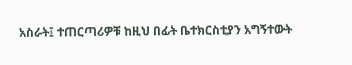አስራት፤ ተጠርጣሪዎቹ ከዚህ በፊት ቤተክርስቲያን አግኝተውት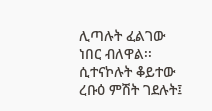ሊጣሉት ፈልገው ነበር ብለዋል፡፡ ሲተናኮሉት ቆይተው ረቡዕ ምሽት ገደሉት፤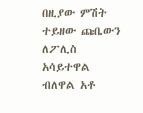በዚያው ምሽት ተይዘው ጩቤውን ለፖሊስ አሳይተዋል ብለዋል አቶ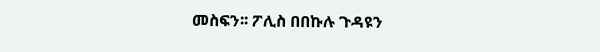መስፍን፡፡ ፖሊስ በበኩሉ ጉዳዩን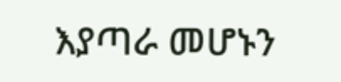እያጣራ መሆኑን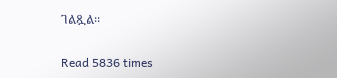ገልጿል፡፡

Read 5836 times